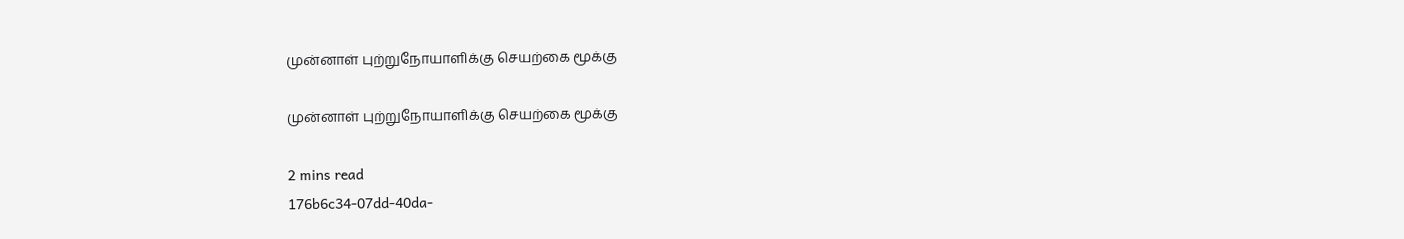முன்னாள் புற்றுநோயாளிக்கு செயற்கை மூக்கு

முன்னாள் புற்றுநோயாளிக்கு செயற்கை மூக்கு

2 mins read
176b6c34-07dd-40da-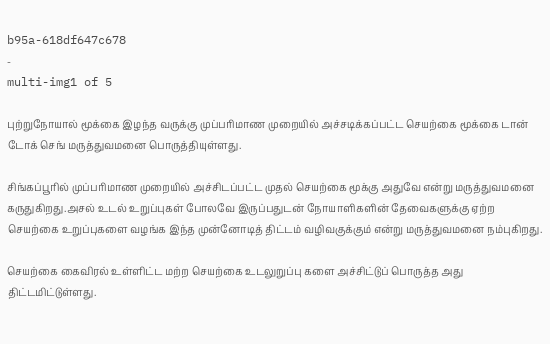b95a-618df647c678
-
multi-img1 of 5

புற்றுநோயால் மூக்கை இழந்த வருக்கு முப்பரிமாண முறையில் அச்சடிக்கப்பட்ட செயற்கை மூக்கை டான் டோக் செங் மருத்துவமனை பொருத்தியுள்ளது.

சிங்கப்பூரில் முப்பரிமாண முறையில் அச்சிடப்பட்ட முதல் செயற்கை மூக்கு அதுவே என்று மருத்துவமனை கருதுகிறது.அசல் உடல் உறுப்புகள் போலவே இருப்பதுடன் நோயாளிகளின் தேவைகளுக்கு ஏற்ற செயற்கை உறுப்புகளை வழங்க இந்த முன்னோடித் திட்டம் வழிவகுக்கும் என்று மருத்துவமனை நம்புகிறது.

செயற்கை கைவிரல் உள்ளிட்ட மற்ற செயற்கை உடலுறுப்பு களை அச்சிட்டுப் பொருத்த அது திட்டமிட்டுள்ளது.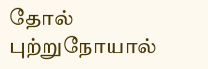தோல் புற்றுநோயால்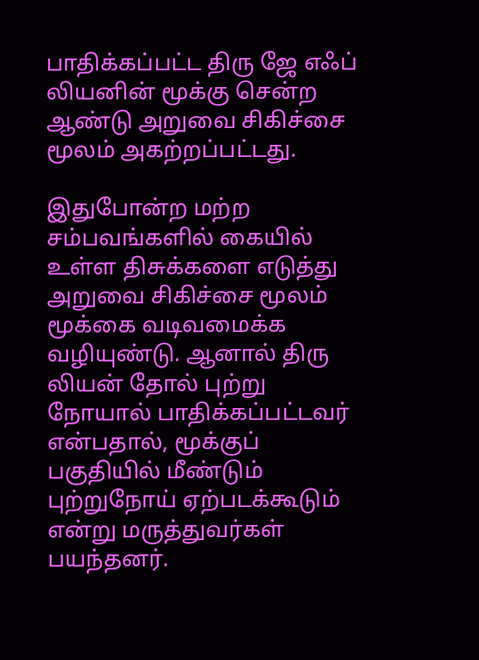பாதிக்கப்பட்ட திரு ஜே எஃப் லியனின் மூக்கு சென்ற ஆண்டு அறுவை சிகிச்சை மூலம் அகற்றப்பட்டது.

இதுபோன்ற மற்ற சம்பவங்களில் கையில் உள்ள திசுக்களை எடுத்து அறுவை சிகிச்சை மூலம் மூக்கை வடிவமைக்க வழியுண்டு. ஆனால் திரு லியன் தோல் புற்று நோயால் பாதிக்கப்பட்டவர் என்பதால், மூக்குப் பகுதியில் மீண்டும் புற்றுநோய் ஏற்படக்கூடும் என்று மருத்துவர்கள் பயந்தனர்.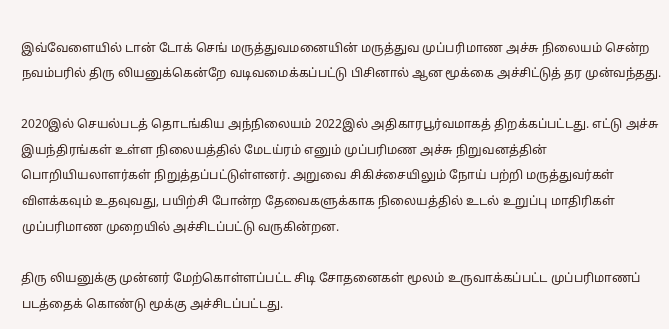இவ்வேளையில் டான் டோக் செங் மருத்துவமனையின் மருத்துவ முப்பரிமாண அச்சு நிலையம் சென்ற நவம்பரில் திரு லியனுக்கென்றே வடிவமைக்கப்பட்டு பிசினால் ஆன மூக்கை அச்சிட்டுத் தர முன்வந்தது.

2020இல் செயல்படத் தொடங்கிய அந்நிலையம் 2022இல் அதிகாரபூர்வமாகத் திறக்கப்பட்டது. எட்டு அச்சு இயந்திரங்கள் உள்ள நிலையத்தில் மேடய்ரம் எனும் முப்பரிமண அச்சு நிறுவனத்தின் பொறியியலாளர்கள் நிறுத்தப்பட்டுள்ளனர். அறுவை சிகிச்சையிலும் நோய் பற்றி மருத்துவர்கள் விளக்கவும் உதவுவது, பயிற்சி போன்ற தேவைகளுக்காக நிலையத்தில் உடல் உறுப்பு மாதிரிகள் முப்பரிமாண முறையில் அச்சிடப்பட்டு வருகின்றன.

திரு லியனுக்கு முன்னர் மேற்கொள்ளப்பட்ட சிடி சோதனைகள் மூலம் உருவாக்கப்பட்ட முப்பரிமாணப் படத்தைக் கொண்டு மூக்கு அச்சிடப்பட்டது.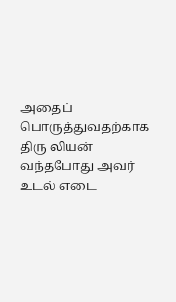அதைப் பொருத்துவதற்காக திரு லியன் வந்தபோது அவர் உடல் எடை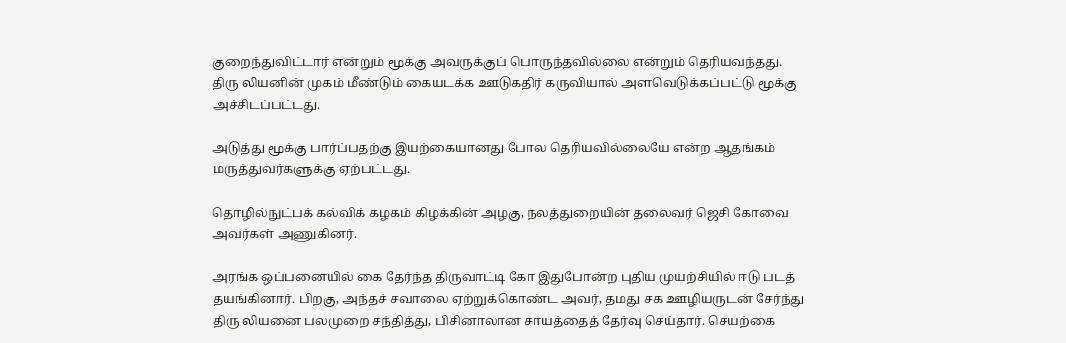குறைந்துவிட்டார் என்றும் மூக்கு அவருக்குப் பொருந்தவில்லை என்றும் தெரியவந்தது. திரு லியனின் முகம் மீண்டும் கையடக்க ஊடுகதிர் கருவியால் அளவெடுக்கப்பட்டு மூக்கு அச்சிடப்பட்டது.

அடுத்து மூக்கு பார்ப்பதற்கு இயற்கையானது போல தெரியவில்லையே என்ற ஆதங்கம் மருத்துவர்களுக்கு ஏற்பட்டது.

தொழில்நுட்பக் கல்விக் கழகம் கிழக்கின் அழகு, நலத்துறையின் தலைவர் ஜெசி கோவை அவர்கள் அணுகினர்.

அரங்க ஒப்பனையில் கை தேர்ந்த திருவாட்டி கோ இதுபோன்ற புதிய முயற்சியில் ஈடு படத் தயங்கினார். பிறகு, அந்தச் சவாலை ஏற்றுக்கொண்ட அவர், தமது சக ஊழியருடன் சேர்ந்து திரு லியனை பலமுறை சந்தித்து, பிசினாலான சாயத்தைத் தேர்வு செய்தார். செயற்கை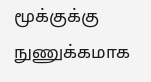மூக்குக்கு நுணுக்கமாக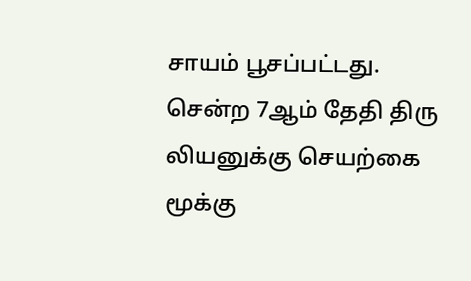சாயம் பூசப்பட்டது. சென்ற 7ஆம் தேதி திரு லியனுக்கு செயற்கை மூக்கு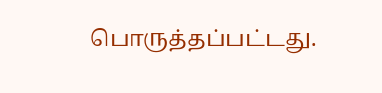பொருத்தப்பட்டது.